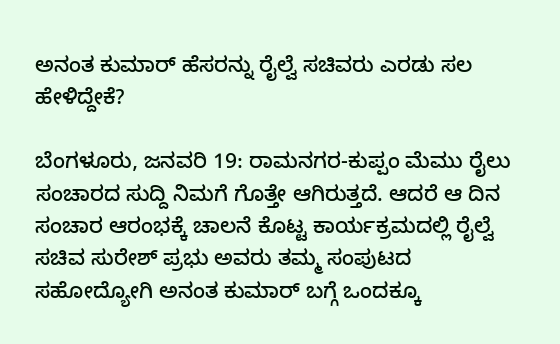ಅನಂತ ಕುಮಾರ್ ಹೆಸರನ್ನು ರೈಲ್ವೆ ಸಚಿವರು ಎರಡು ಸಲ ಹೇಳಿದ್ದೇಕೆ?

ಬೆಂಗಳೂರು, ಜನವರಿ 19: ರಾಮನಗರ-ಕುಪ್ಪಂ ಮೆಮು ರೈಲು ಸಂಚಾರದ ಸುದ್ದಿ ನಿಮಗೆ ಗೊತ್ತೇ ಆಗಿರುತ್ತದೆ. ಆದರೆ ಆ ದಿನ ಸಂಚಾರ ಆರಂಭಕ್ಕೆ ಚಾಲನೆ ಕೊಟ್ಟ ಕಾರ್ಯಕ್ರಮದಲ್ಲಿ ರೈಲ್ವೆ ಸಚಿವ ಸುರೇಶ್ ಪ್ರಭು ಅವರು ತಮ್ಮ ಸಂಪುಟದ ಸಹೋದ್ಯೋಗಿ ಅನಂತ ಕುಮಾರ್ ಬಗ್ಗೆ ಒಂದಕ್ಕೂ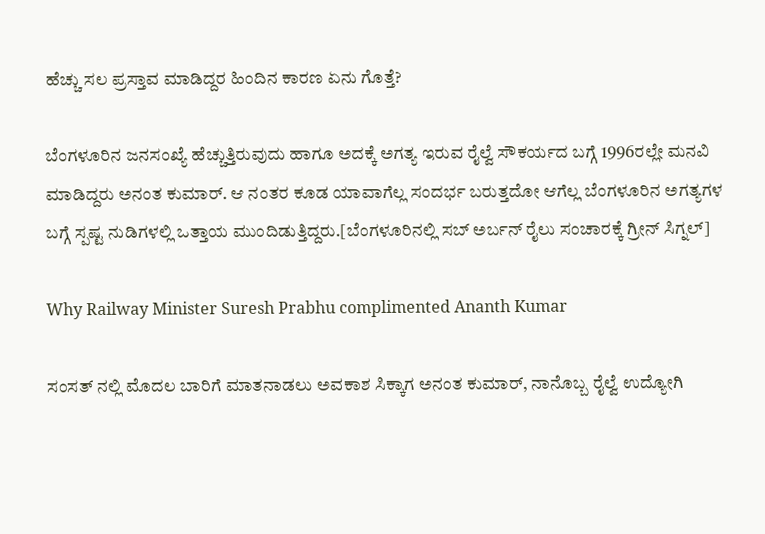ಹೆಚ್ಚು ಸಲ ಪ್ರಸ್ತಾವ ಮಾಡಿದ್ದರ ಹಿಂದಿನ ಕಾರಣ ಏನು ಗೊತ್ತೆ?

ಬೆಂಗಳೂರಿನ ಜನಸಂಖ್ಯೆ ಹೆಚ್ಚುತ್ತಿರುವುದು ಹಾಗೂ ಅದಕ್ಕೆ ಅಗತ್ಯ ಇರುವ ರೈಲ್ವೆ ಸೌಕರ್ಯದ ಬಗ್ಗೆ 1996ರಲ್ಲೇ ಮನವಿ ಮಾಡಿದ್ದರು ಅನಂತ ಕುಮಾರ್. ಆ ನಂತರ ಕೂಡ ಯಾವಾಗೆಲ್ಲ ಸಂದರ್ಭ ಬರುತ್ತದೋ ಆಗೆಲ್ಲ ಬೆಂಗಳೂರಿನ ಅಗತ್ಯಗಳ ಬಗ್ಗೆ ಸ್ಪಷ್ಟ ನುಡಿಗಳಲ್ಲಿ ಒತ್ತಾಯ ಮುಂದಿಡುತ್ತಿದ್ದರು.[ಬೆಂಗಳೂರಿನಲ್ಲಿ ಸಬ್ ಅರ್ಬನ್ ರೈಲು ಸಂಚಾರಕ್ಕೆ ಗ್ರೀನ್ ಸಿಗ್ನಲ್]

Why Railway Minister Suresh Prabhu complimented Ananth Kumar

ಸಂಸತ್ ನಲ್ಲಿ ಮೊದಲ ಬಾರಿಗೆ ಮಾತನಾಡಲು ಅವಕಾಶ ಸಿಕ್ಕಾಗ ಅನಂತ ಕುಮಾರ್, ನಾನೊಬ್ಬ ರೈಲ್ವೆ ಉದ್ಯೋಗಿ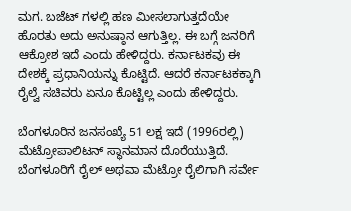ಮಗ. ಬಜೆಟ್ ಗಳಲ್ಲಿ ಹಣ ಮೀಸಲಾಗುತ್ತದೆಯೇ ಹೊರತು ಅದು ಅನುಷ್ಠಾನ ಆಗುತ್ತಿಲ್ಲ. ಈ ಬಗ್ಗೆ ಜನರಿಗೆ ಆಕ್ರೋಶ ಇದೆ ಎಂದು ಹೇಳಿದ್ದರು. ಕರ್ನಾಟಕವು ಈ ದೇಶಕ್ಕೆ ಪ್ರಧಾನಿಯನ್ನು ಕೊಟ್ಟಿದೆ. ಆದರೆ ಕರ್ನಾಟಕಕ್ಕಾಗಿ ರೈಲ್ವೆ ಸಚಿವರು ಏನೂ ಕೊಟ್ಟಿಲ್ಲ ಎಂದು ಹೇಳಿದ್ದರು.

ಬೆಂಗಳೂರಿನ ಜನಸಂಖ್ಯೆ 51 ಲಕ್ಷ ಇದೆ (1996ರಲ್ಲಿ) ಮೆಟ್ರೋಪಾಲಿಟನ್ ಸ್ಥಾನಮಾನ ದೊರೆಯುತ್ತಿದೆ. ಬೆಂಗಳೂರಿಗೆ ರೈಲ್ ಅಥವಾ ಮೆಟ್ರೋ ರೈಲಿಗಾಗಿ ಸರ್ವೇ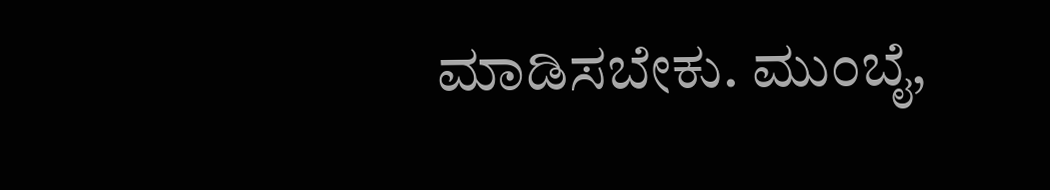ಮಾಡಿಸಬೇಕು. ಮುಂಬೈ,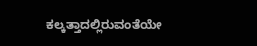ಕಲ್ಕತ್ತಾದಲ್ಲಿರುವಂತೆಯೇ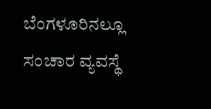ಬೆಂಗಳೂರಿನಲ್ಲೂ ಸಂಚಾರ ವ್ಯವಸ್ಥೆ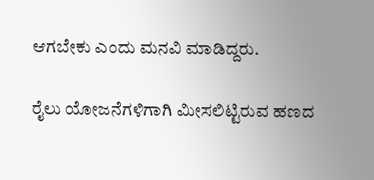ಆಗಬೇಕು ಎಂದು ಮನವಿ ಮಾಡಿದ್ದರು.

ರೈಲು ಯೋಜನೆಗಳಿಗಾಗಿ ಮೀಸಲಿಟ್ಟಿರುವ ಹಣದ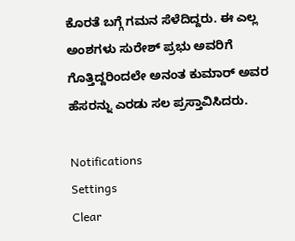ಕೊರತೆ ಬಗ್ಗೆ ಗಮನ ಸೆಳೆದಿದ್ದರು. ಈ ಎಲ್ಲ ಅಂಶಗಳು ಸುರೇಶ್ ಪ್ರಭು ಅವರಿಗೆ ಗೊತ್ತಿದ್ದರಿಂದಲೇ ಅನಂತ ಕುಮಾರ್ ಅವರ ಹೆಸರನ್ನು ಎರಡು ಸಲ ಪ್ರಸ್ತಾವಿಸಿದರು.

Notifications
Settings
Clear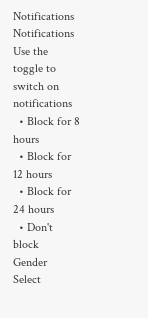Notifications
Notifications
Use the toggle to switch on notifications
  • Block for 8 hours
  • Block for 12 hours
  • Block for 24 hours
  • Don't block
Gender
Select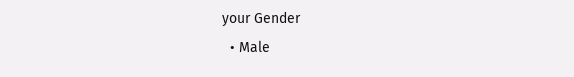your Gender
  • Male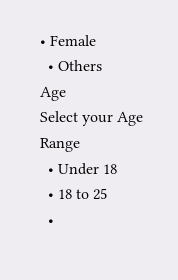• Female
  • Others
Age
Select your Age Range
  • Under 18
  • 18 to 25
  •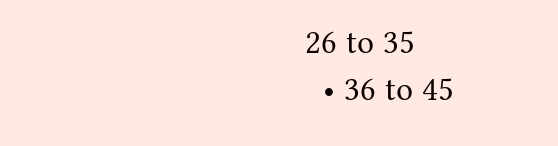26 to 35
  • 36 to 45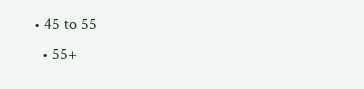• 45 to 55
  • 55+